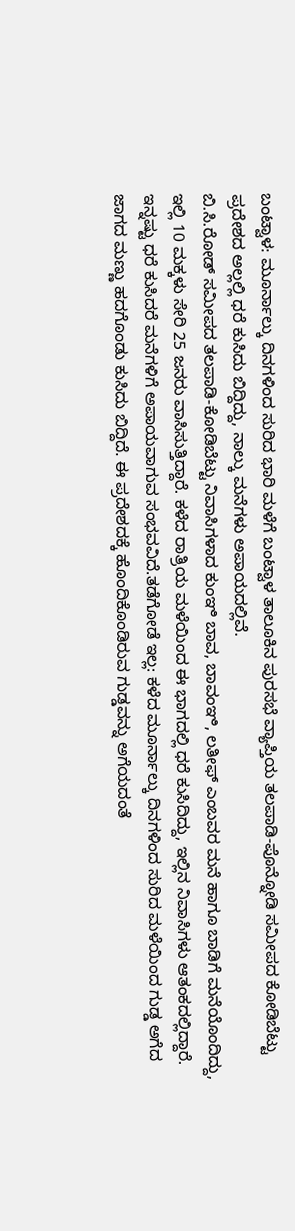ಬಂಟ್ವಾಳ: ಮೂರ್ನಾಲ್ಕು ದಿನಗಳಿಂದ ಸುರಿದ ಭಾರಿ ಮಳೆಗೆ ಬಂಟ್ವಾಳ ತಾಲೂಕಿನ ಪುರಸಭೆ ವ್ಯಾಪ್ತಿಯ ತಲಪಾಡಿ-ಪೊನ್ನೋಡಿ ಸಮೀಪದ ಕೋಡಿಬೆಟ್ಟು ಪ್ರದೇಶದ ಅಲ್ಲಲ್ಲಿ ಧರೆ ಕುಸಿದು ಬಿದ್ದಿದ್ದು, ನಾಲ್ಕು ಮನೆಗಳು ಅಪಾಯದಲ್ಲಿವೆ.
ಬಿ.ಸಿ.ರೋಡ್ ಸಮೀಪದ ತಲಪಾಡಿ-ಕೋಡಿಬೆಟ್ಟು ನಿವಾಸಿಗಳಾದ ಕುಂಞಿ ಬಾವ, ಬಾವಂಞಿ, ಲತೀಫ್ ಎಂಬವರ ಮನೆ ಹಾಗೂ ಬಾಡಿಗೆ ಮನೆಯೊಂದಿದ್ದು, ಇಲ್ಲಿ 10 ಮಕ್ಕಳು ಸೇರಿ 25 ಜನರು ವಾಸಿಸುತ್ತಿದ್ದಾರೆ. ಕಳೆದ ರಾತ್ರಿಯ ಮಳೆಯಿಂದ ಈ ಭಾಗದಲ್ಲಿ ಧರೆ ಕುಸಿದಿದ್ದು, ಇಲ್ಲಿನ ನಿವಾಸಿಗಳು ಆತಂಕದಲ್ಲಿದ್ದಾರೆ. ಇನ್ನಷ್ಟು ಧರೆ ಕುಸಿದರೆ ಮನೆಗಳಿಗೆ ಅಪಾಯವಾಗುವ ಸಂಭವವಿದೆ.ತಡೆಗೋಡೆ ಇಲ್ಲ: ಕಳೆದ ಮೂರ್ನಾಲ್ಕು ದಿನಗಳಿಂದ ಸುರಿದ ಮಳೆಯಿಂದ ಗುಡ್ಡ ಅಗೆದ ಜಾಗದ ಮಣ್ಣು ಹದಗೊಂಡು ಕುಸಿದು ಬಿದ್ದಿದೆ. ಈ ಪ್ರದೇಶದಕ್ಕೆ ಹೊಂದಿಕೊಂಡಿರುವ ಗುಡ್ಡವನ್ನು ಅಗೆಯದಂತೆ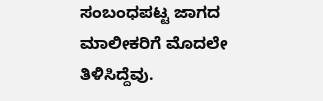ಸಂಬಂಧಪಟ್ಟ ಜಾಗದ ಮಾಲೀಕರಿಗೆ ಮೊದಲೇ ತಿಳಿಸಿದ್ದೆವು.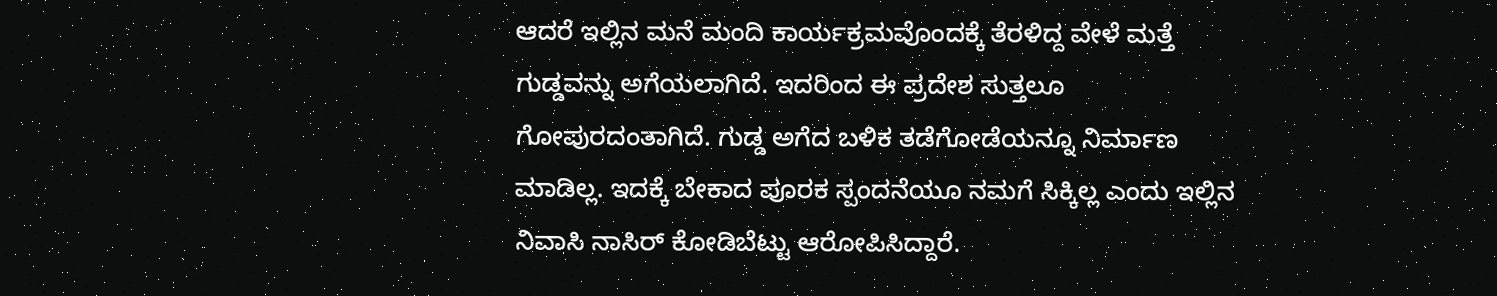ಆದರೆ ಇಲ್ಲಿನ ಮನೆ ಮಂದಿ ಕಾರ್ಯಕ್ರಮವೊಂದಕ್ಕೆ ತೆರಳಿದ್ದ ವೇಳೆ ಮತ್ತೆ ಗುಡ್ಡವನ್ನು ಅಗೆಯಲಾಗಿದೆ. ಇದರಿಂದ ಈ ಪ್ರದೇಶ ಸುತ್ತಲೂ ಗೋಪುರದಂತಾಗಿದೆ. ಗುಡ್ಡ ಅಗೆದ ಬಳಿಕ ತಡೆಗೋಡೆಯನ್ನೂ ನಿರ್ಮಾಣ ಮಾಡಿಲ್ಲ. ಇದಕ್ಕೆ ಬೇಕಾದ ಪೂರಕ ಸ್ಪಂದನೆಯೂ ನಮಗೆ ಸಿಕ್ಕಿಲ್ಲ ಎಂದು ಇಲ್ಲಿನ ನಿವಾಸಿ ನಾಸಿರ್ ಕೋಡಿಬೆಟ್ಟು ಆರೋಪಿಸಿದ್ದಾರೆ.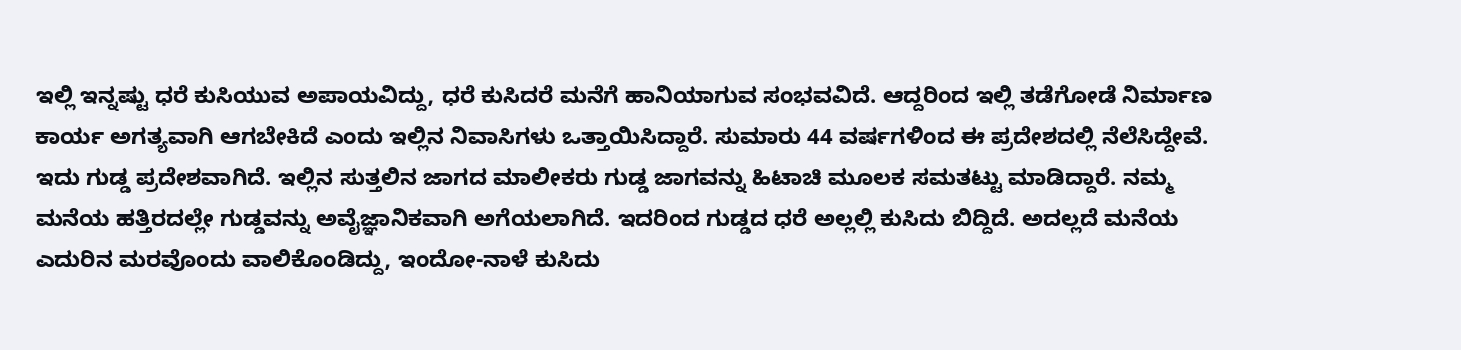ಇಲ್ಲಿ ಇನ್ನಷ್ಟು ಧರೆ ಕುಸಿಯುವ ಅಪಾಯವಿದ್ದು, ಧರೆ ಕುಸಿದರೆ ಮನೆಗೆ ಹಾನಿಯಾಗುವ ಸಂಭವವಿದೆ. ಆದ್ದರಿಂದ ಇಲ್ಲಿ ತಡೆಗೋಡೆ ನಿರ್ಮಾಣ ಕಾರ್ಯ ಅಗತ್ಯವಾಗಿ ಆಗಬೇಕಿದೆ ಎಂದು ಇಲ್ಲಿನ ನಿವಾಸಿಗಳು ಒತ್ತಾಯಿಸಿದ್ದಾರೆ. ಸುಮಾರು 44 ವರ್ಷಗಳಿಂದ ಈ ಪ್ರದೇಶದಲ್ಲಿ ನೆಲೆಸಿದ್ದೇವೆ. ಇದು ಗುಡ್ಡ ಪ್ರದೇಶವಾಗಿದೆ. ಇಲ್ಲಿನ ಸುತ್ತಲಿನ ಜಾಗದ ಮಾಲೀಕರು ಗುಡ್ಡ ಜಾಗವನ್ನು ಹಿಟಾಚಿ ಮೂಲಕ ಸಮತಟ್ಟು ಮಾಡಿದ್ದಾರೆ. ನಮ್ಮ ಮನೆಯ ಹತ್ತಿರದಲ್ಲೇ ಗುಡ್ಡವನ್ನು ಅವೈಜ್ಞಾನಿಕವಾಗಿ ಅಗೆಯಲಾಗಿದೆ. ಇದರಿಂದ ಗುಡ್ಡದ ಧರೆ ಅಲ್ಲಲ್ಲಿ ಕುಸಿದು ಬಿದ್ದಿದೆ. ಅದಲ್ಲದೆ ಮನೆಯ ಎದುರಿನ ಮರವೊಂದು ವಾಲಿಕೊಂಡಿದ್ದು, ಇಂದೋ-ನಾಳೆ ಕುಸಿದು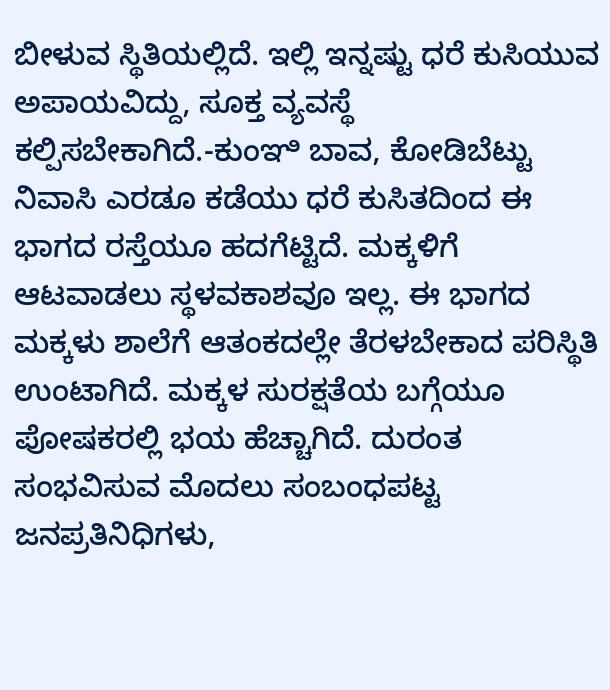ಬೀಳುವ ಸ್ಥಿತಿಯಲ್ಲಿದೆ. ಇಲ್ಲಿ ಇನ್ನಷ್ಟು ಧರೆ ಕುಸಿಯುವ ಅಪಾಯವಿದ್ದು, ಸೂಕ್ತ ವ್ಯವಸ್ಥೆ ಕಲ್ಪಿಸಬೇಕಾಗಿದೆ.-ಕುಂಞಿ ಬಾವ, ಕೋಡಿಬೆಟ್ಟು ನಿವಾಸಿ ಎರಡೂ ಕಡೆಯು ಧರೆ ಕುಸಿತದಿಂದ ಈ ಭಾಗದ ರಸ್ತೆಯೂ ಹದಗೆಟ್ಟಿದೆ. ಮಕ್ಕಳಿಗೆ ಆಟವಾಡಲು ಸ್ಥಳವಕಾಶವೂ ಇಲ್ಲ. ಈ ಭಾಗದ ಮಕ್ಕಳು ಶಾಲೆಗೆ ಆತಂಕದಲ್ಲೇ ತೆರಳಬೇಕಾದ ಪರಿಸ್ಥಿತಿ ಉಂಟಾಗಿದೆ. ಮಕ್ಕಳ ಸುರಕ್ಷತೆಯ ಬಗ್ಗೆಯೂ ಪೋಷಕರಲ್ಲಿ ಭಯ ಹೆಚ್ಚಾಗಿದೆ. ದುರಂತ ಸಂಭವಿಸುವ ಮೊದಲು ಸಂಬಂಧಪಟ್ಟ ಜನಪ್ರತಿನಿಧಿಗಳು,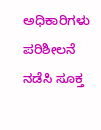ಅಧಿಕಾರಿಗಳು ಪರಿಶೀಲನೆ ನಡೆಸಿ ಸೂಕ್ತ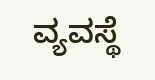ವ್ಯವಸ್ಥೆ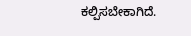ಕಲ್ಪಿಸಬೇಕಾಗಿದೆ.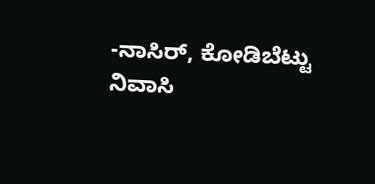-ನಾಸಿರ್, ಕೋಡಿಬೆಟ್ಟು ನಿವಾಸಿ